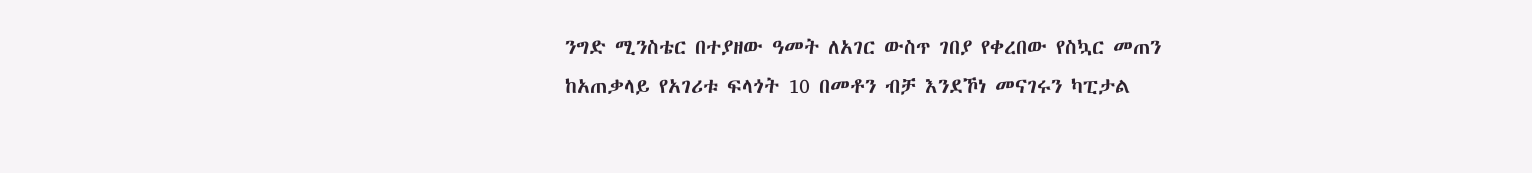ንግድ ሚንስቴር በተያዘው ዓመት ለአገር ውስጥ ገበያ የቀረበው የስኳር መጠን ከአጠቃላይ የአገሪቱ ፍላጎት 10 በመቶን ብቻ እንደኾነ መናገሩን ካፒታል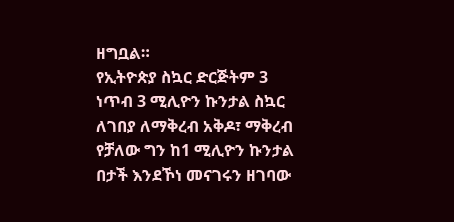ዘግቧል።
የኢትዮጵያ ስኳር ድርጅትም 3 ነጥብ 3 ሚሊዮን ኩንታል ስኳር ለገበያ ለማቅረብ አቅዶ፣ ማቅረብ የቻለው ግን ከ1 ሚሊዮን ኩንታል በታች እንደኾነ መናገሩን ዘገባው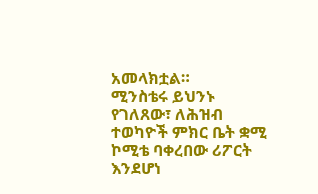አመላክቷል።
ሚንስቴሩ ይህንኑ የገለጸው፣ ለሕዝብ ተወካዮች ምክር ቤት ቋሚ ኮሚቴ ባቀረበው ሪፖርት እንደሆነ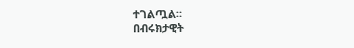ተገልጧል።
በብሩክታዊት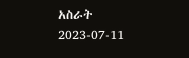አስራት
2023-07-11